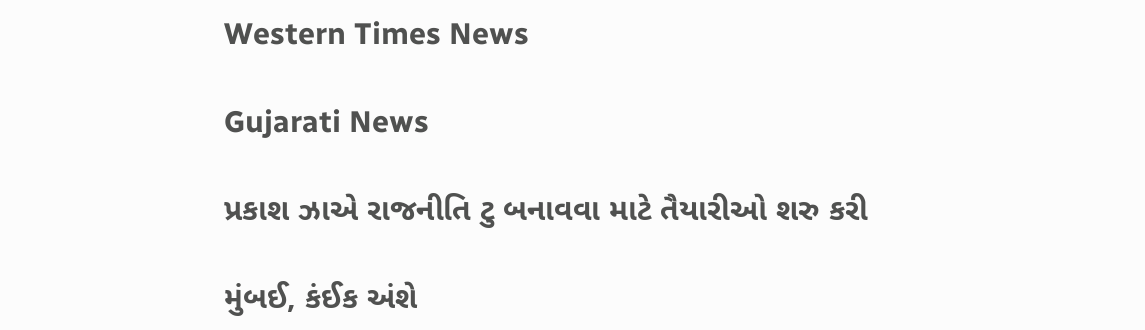Western Times News

Gujarati News

પ્રકાશ ઝાએ રાજનીતિ ટુ બનાવવા માટે તૈયારીઓ શરુ કરી

મુંબઈ, કંઈક અંશે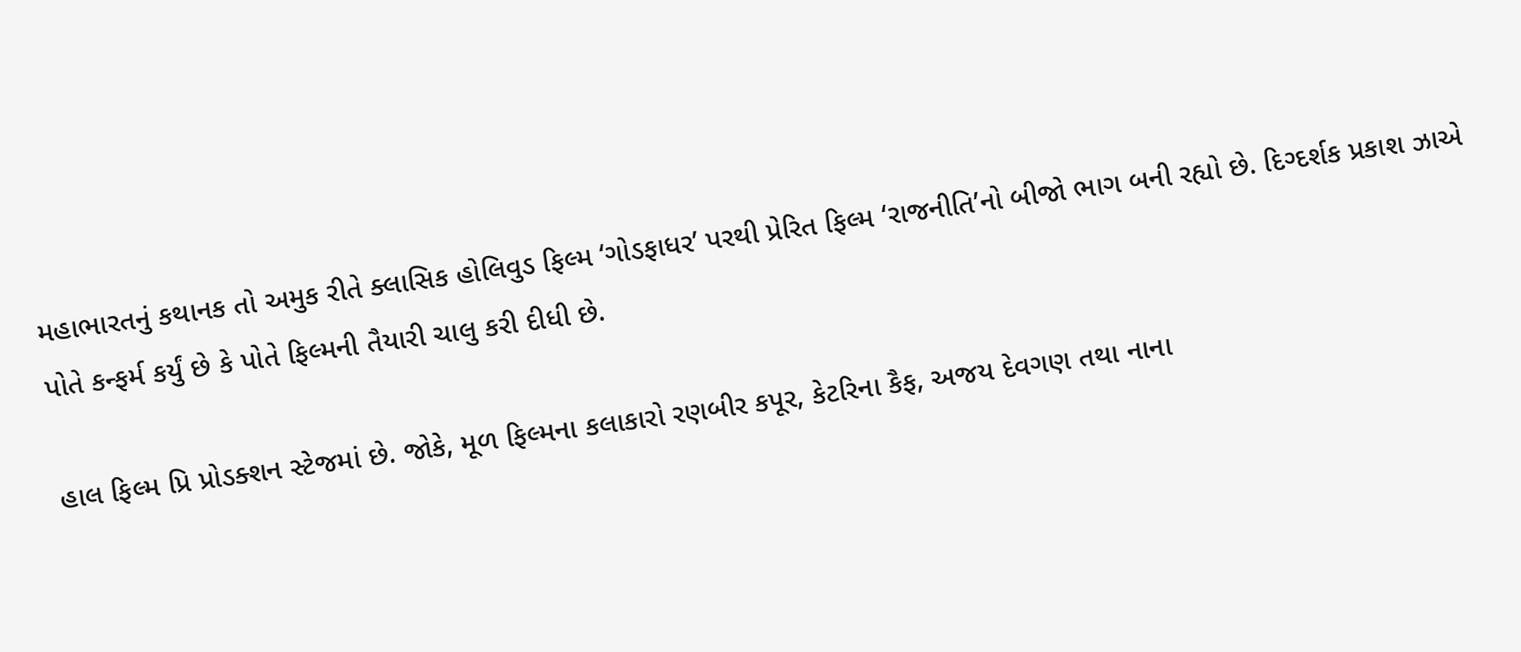મહાભારતનું કથાનક તો અમુક રીતે ક્લાસિક હોલિવુડ ફિલ્મ ‘ગોડફાધર’ પરથી પ્રેરિત ફિલ્મ ‘રાજનીતિ’નો બીજો ભાગ બની રહ્યો છે. દિગ્દર્શક પ્રકાશ ઝાએ પોતે કન્ફર્મ કર્યું છે કે પોતે ફિલ્મની તૈયારી ચાલુ કરી દીધી છે.

હાલ ફિલ્મ પ્રિ પ્રોડક્શન સ્ટેજમાં છે. જોકે, મૂળ ફિલ્મના કલાકારો રણબીર કપૂર, કેટરિના કૈફ, અજય દેવગણ તથા નાના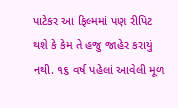પાટેકર આ ફિલ્મમાં પણ રીપિટ થશે કે કેમ તે હજુ જાહેર કરાયું નથી. ૧૬ વર્ષ પહેલાં આવેલી મૂળ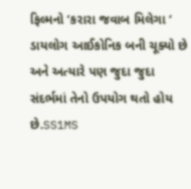ફિલ્મનો ‘કરારા જવાબ મિલેગા ‘ ડાયલોગ આઈકોનિક બની ચૂક્યો છે અને અત્યારે પણ જુદા જુદા સંદર્ભમાં તેનો ઉપયોગ થતો હોય છે.SS1MS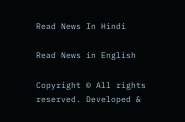Read News In Hindi

Read News in English

Copyright © All rights reserved. Developed &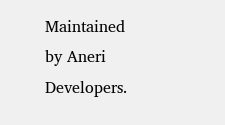Maintained by Aneri Developers.